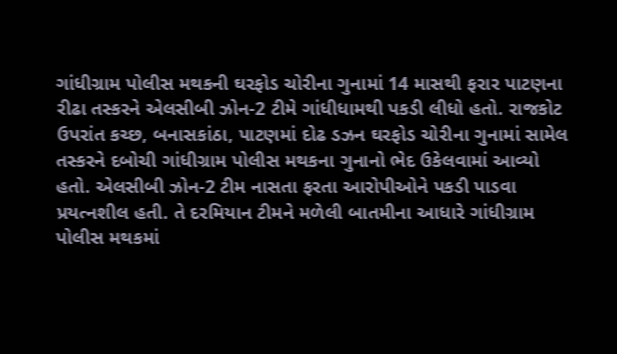ગાંધીગ્રામ પોલીસ મથકની ઘરફોડ ચોરીના ગુનામાં 14 માસથી ફરાર પાટણના રીઢા તસ્કરને એલસીબી ઝોન-2 ટીમે ગાંધીધામથી પકડી લીધો હતો. રાજકોટ ઉપરાંત કચ્છ, બનાસકાંઠા, પાટણમાં દોઢ ડઝન ઘરફોડ ચોરીના ગુનામાં સામેલ તસ્કરને દબોચી ગાંધીગ્રામ પોલીસ મથકના ગુનાનો ભેદ ઉકેલવામાં આવ્યો હતો. એલસીબી ઝોન-2 ટીમ નાસતા ફરતા આરોપીઓને પકડી પાડવા પ્રયત્નશીલ હતી. તે દરમિયાન ટીમને મળેલી બાતમીના આધારે ગાંધીગ્રામ પોલીસ મથકમાં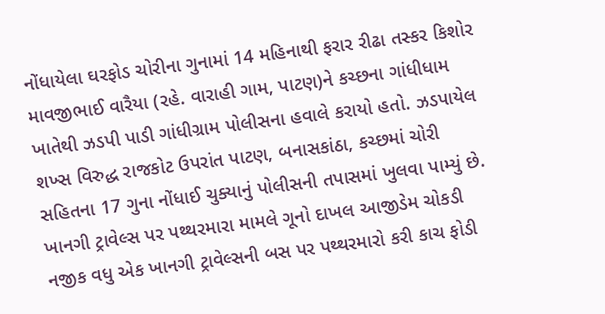નોંધાયેલા ઘરફોડ ચોરીના ગુનામાં 14 મહિનાથી ફરાર રીઢા તસ્કર કિશોર માવજીભાઈ વારૈયા (રહે. વારાહી ગામ, પાટણ)ને કચ્છના ગાંધીધામ ખાતેથી ઝડપી પાડી ગાંધીગ્રામ પોલીસના હવાલે કરાયો હતો. ઝડપાયેલ શખ્સ વિરુદ્ધ રાજકોટ ઉપરાંત પાટણ, બનાસકાંઠા, કચ્છમાં ચોરી સહિતના 17 ગુના નોંધાઈ ચુક્યાનું પોલીસની તપાસમાં ખુલવા પામ્યું છે.
ખાનગી ટ્રાવેલ્સ પર પથ્થરમારા મામલે ગૂનો દાખલ આજીડેમ ચોકડી નજીક વધુ એક ખાનગી ટ્રાવેલ્સની બસ પર પથ્થરમારો કરી કાચ ફોડી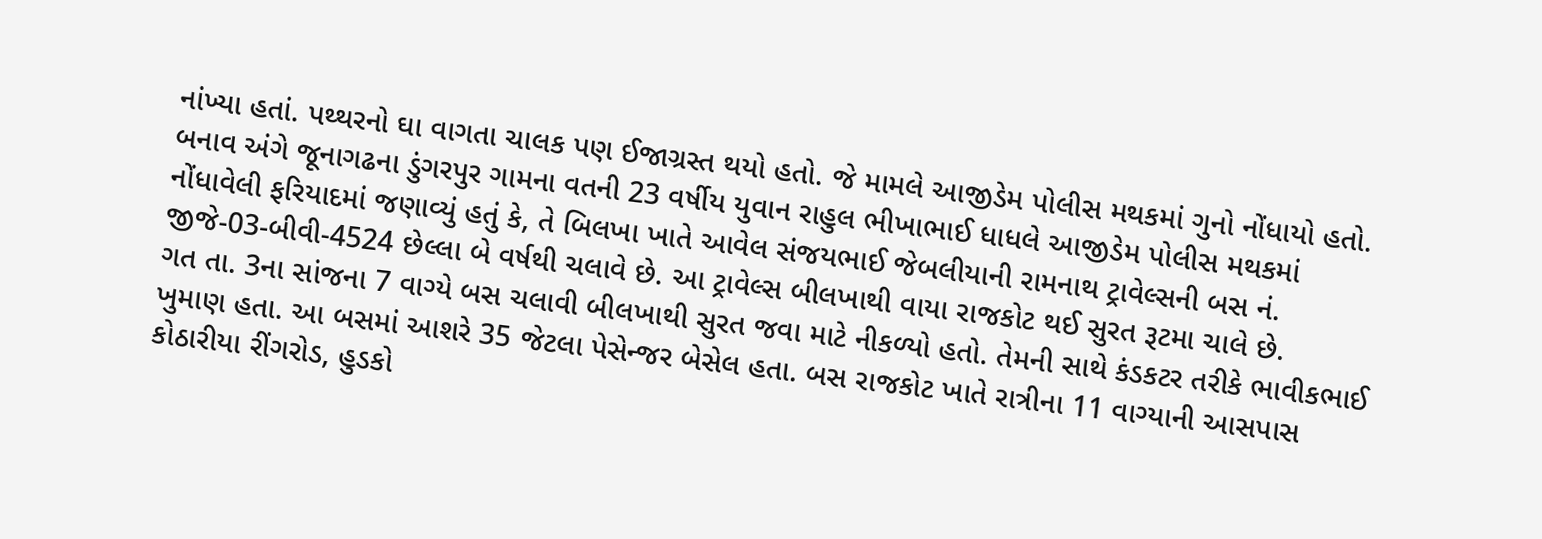નાંખ્યા હતાં. પથ્થરનો ઘા વાગતા ચાલક પણ ઈજાગ્રસ્ત થયો હતો. જે મામલે આજીડેમ પોલીસ મથકમાં ગુનો નોંધાયો હતો. બનાવ અંગે જૂનાગઢના ડુંગરપુર ગામના વતની 23 વર્ષીય યુવાન રાહુલ ભીખાભાઈ ધાધલે આજીડેમ પોલીસ મથકમાં નોંધાવેલી ફરિયાદમાં જણાવ્યું હતું કે, તે બિલખા ખાતે આવેલ સંજયભાઈ જેબલીયાની રામનાથ ટ્રાવેલ્સની બસ નં. જીજે-03-બીવી-4524 છેલ્લા બે વર્ષથી ચલાવે છે. આ ટ્રાવેલ્સ બીલખાથી વાયા રાજકોટ થઈ સુરત રૂટમા ચાલે છે.
ગત તા. 3ના સાંજના 7 વાગ્યે બસ ચલાવી બીલખાથી સુરત જવા માટે નીકળ્યો હતો. તેમની સાથે કંડકટર તરીકે ભાવીકભાઈ ખુમાણ હતા. આ બસમાં આશરે 35 જેટલા પેસેન્જર બેસેલ હતા. બસ રાજકોટ ખાતે રાત્રીના 11 વાગ્યાની આસપાસ કોઠારીયા રીંગરોડ, હુડકો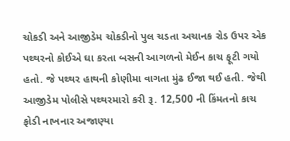ચોકડી અને આજીડેમ ચોકડીનો પુલ ચડતા અચાનક રોડ ઉપર એક પથ્થરનો કોઈએ ઘા કરતા બસની આગળનો મેઈન કાચ ફૂટી ગયો હતો. જે પથ્થર હાથની કોણીમા વાગતા મુંઢ ઈજા થઈ હતી. જેથી આજીડેમ પોલીસે પથ્થરમારો કરી રૂ. 12,500 ની કિંમતનો કાચ ફોડી નાખનાર અજાણ્યા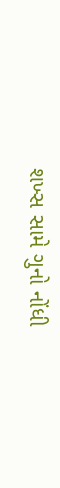શખ્સ સામે ગુનો નોંધી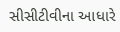સીસીટીવીના આધારે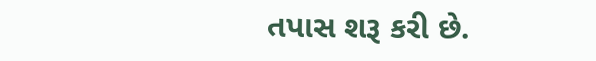તપાસ શરૂ કરી છે.